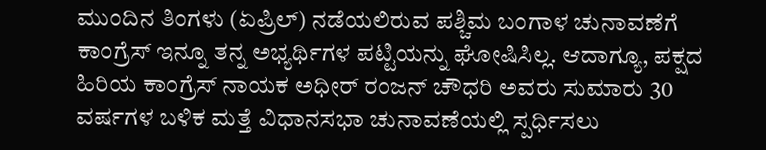ಮುಂದಿನ ತಿಂಗಳು (ಏಪ್ರಿಲ್) ನಡೆಯಲಿರುವ ಪಶ್ಚಿಮ ಬಂಗಾಳ ಚುನಾವಣೆಗೆ ಕಾಂಗ್ರೆಸ್ ಇನ್ನೂ ತನ್ನ ಅಭ್ಯರ್ಥಿಗಳ ಪಟ್ಟಿಯನ್ನು ಘೋಷಿಸಿಲ್ಲ. ಆದಾಗ್ಯೂ, ಪಕ್ಷದ ಹಿರಿಯ ಕಾಂಗ್ರೆಸ್ ನಾಯಕ ಅಧೀರ್ ರಂಜನ್ ಚೌಧರಿ ಅವರು ಸುಮಾರು 30 ವರ್ಷಗಳ ಬಳಿಕ ಮತ್ತೆ ವಿಧಾನಸಭಾ ಚುನಾವಣೆಯಲ್ಲಿ ಸ್ಪರ್ಧಿಸಲು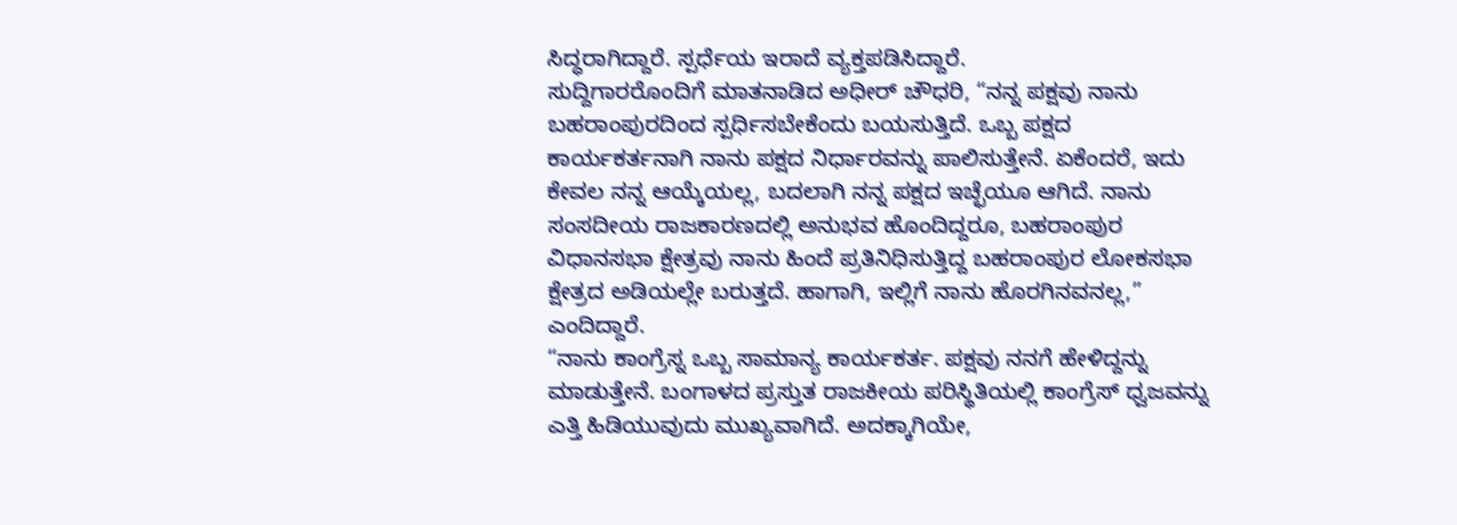ಸಿದ್ಧರಾಗಿದ್ದಾರೆ. ಸ್ಪರ್ಧೆಯ ಇರಾದೆ ವ್ಯಕ್ತಪಡಿಸಿದ್ದಾರೆ.
ಸುದ್ದಿಗಾರರೊಂದಿಗೆ ಮಾತನಾಡಿದ ಅಧೀರ್ ಚೌಧರಿ, “ನನ್ನ ಪಕ್ಷವು ನಾನು ಬಹರಾಂಪುರದಿಂದ ಸ್ಪರ್ಧಿಸಬೇಕೆಂದು ಬಯಸುತ್ತಿದೆ. ಒಬ್ಬ ಪಕ್ಷದ ಕಾರ್ಯಕರ್ತನಾಗಿ ನಾನು ಪಕ್ಷದ ನಿರ್ಧಾರವನ್ನು ಪಾಲಿಸುತ್ತೇನೆ. ಏಕೆಂದರೆ, ಇದು ಕೇವಲ ನನ್ನ ಆಯ್ಕೆಯಲ್ಲ, ಬದಲಾಗಿ ನನ್ನ ಪಕ್ಷದ ಇಚ್ಛೆಯೂ ಆಗಿದೆ. ನಾನು ಸಂಸದೀಯ ರಾಜಕಾರಣದಲ್ಲಿ ಅನುಭವ ಹೊಂದಿದ್ದರೂ, ಬಹರಾಂಪುರ ವಿಧಾನಸಭಾ ಕ್ಷೇತ್ರವು ನಾನು ಹಿಂದೆ ಪ್ರತಿನಿಧಿಸುತ್ತಿದ್ದ ಬಹರಾಂಪುರ ಲೋಕಸಭಾ ಕ್ಷೇತ್ರದ ಅಡಿಯಲ್ಲೇ ಬರುತ್ತದೆ. ಹಾಗಾಗಿ, ಇಲ್ಲಿಗೆ ನಾನು ಹೊರಗಿನವನಲ್ಲ,” ಎಂದಿದ್ದಾರೆ.
“ನಾನು ಕಾಂಗ್ರೆಸ್ನ ಒಬ್ಬ ಸಾಮಾನ್ಯ ಕಾರ್ಯಕರ್ತ. ಪಕ್ಷವು ನನಗೆ ಹೇಳಿದ್ದನ್ನು ಮಾಡುತ್ತೇನೆ. ಬಂಗಾಳದ ಪ್ರಸ್ತುತ ರಾಜಕೀಯ ಪರಿಸ್ಥಿತಿಯಲ್ಲಿ ಕಾಂಗ್ರೆಸ್ ಧ್ವಜವನ್ನು ಎತ್ತಿ ಹಿಡಿಯುವುದು ಮುಖ್ಯವಾಗಿದೆ. ಅದಕ್ಕಾಗಿಯೇ,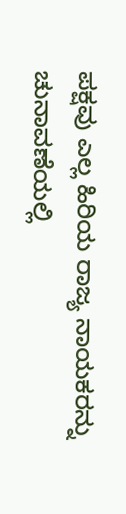ಪಕ್ಷವು ಎಲ್ಲ ಹಿರಿಯ ರಾಜ್ಯ ನಾಯಕರನ್ನು ಚುನಾವಣೆಯಲ್ಲಿ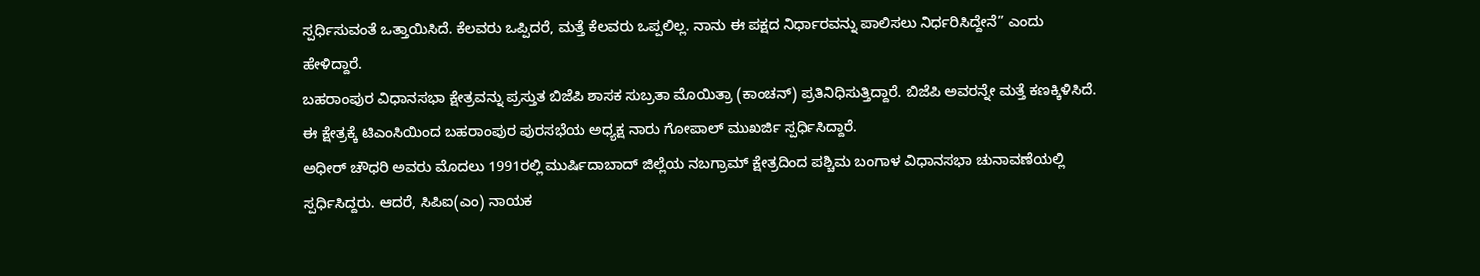ಸ್ಪರ್ಧಿಸುವಂತೆ ಒತ್ತಾಯಿಸಿದೆ. ಕೆಲವರು ಒಪ್ಪಿದರೆ, ಮತ್ತೆ ಕೆಲವರು ಒಪ್ಪಲಿಲ್ಲ. ನಾನು ಈ ಪಕ್ಷದ ನಿರ್ಧಾರವನ್ನು ಪಾಲಿಸಲು ನಿರ್ಧರಿಸಿದ್ದೇನೆ” ಎಂದು ಹೇಳಿದ್ದಾರೆ.
ಬಹರಾಂಪುರ ವಿಧಾನಸಭಾ ಕ್ಷೇತ್ರವನ್ನು ಪ್ರಸ್ತುತ ಬಿಜೆಪಿ ಶಾಸಕ ಸುಬ್ರತಾ ಮೊಯಿತ್ರಾ (ಕಾಂಚನ್) ಪ್ರತಿನಿಧಿಸುತ್ತಿದ್ದಾರೆ. ಬಿಜೆಪಿ ಅವರನ್ನೇ ಮತ್ತೆ ಕಣಕ್ಕಿಳಿಸಿದೆ. ಈ ಕ್ಷೇತ್ರಕ್ಕೆ ಟಿಎಂಸಿಯಿಂದ ಬಹರಾಂಪುರ ಪುರಸಭೆಯ ಅಧ್ಯಕ್ಷ ನಾರು ಗೋಪಾಲ್ ಮುಖರ್ಜಿ ಸ್ಪರ್ಧಿಸಿದ್ದಾರೆ.
ಅಧೀರ್ ಚೌಧರಿ ಅವರು ಮೊದಲು 1991ರಲ್ಲಿ ಮುರ್ಷಿದಾಬಾದ್ ಜಿಲ್ಲೆಯ ನಬಗ್ರಾಮ್ ಕ್ಷೇತ್ರದಿಂದ ಪಶ್ಚಿಮ ಬಂಗಾಳ ವಿಧಾನಸಭಾ ಚುನಾವಣೆಯಲ್ಲಿ ಸ್ಪರ್ಧಿಸಿದ್ದರು. ಆದರೆ, ಸಿಪಿಐ(ಎಂ) ನಾಯಕ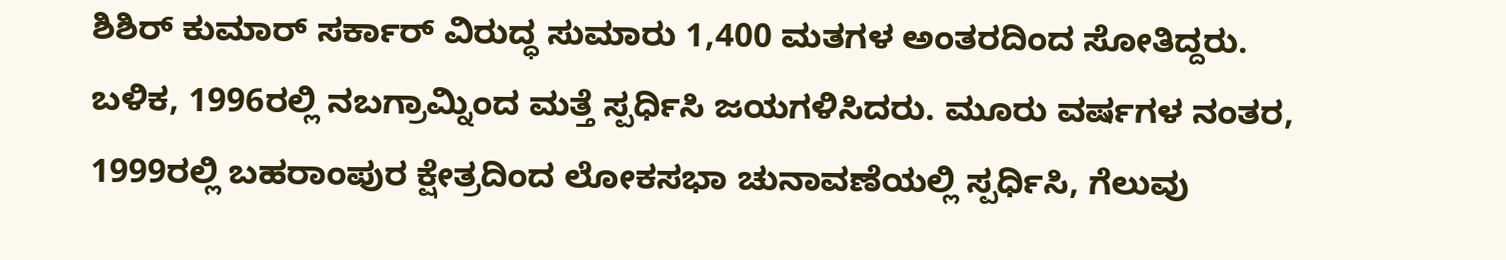ಶಿಶಿರ್ ಕುಮಾರ್ ಸರ್ಕಾರ್ ವಿರುದ್ಧ ಸುಮಾರು 1,400 ಮತಗಳ ಅಂತರದಿಂದ ಸೋತಿದ್ದರು. ಬಳಿಕ, 1996ರಲ್ಲಿ ನಬಗ್ರಾಮ್ನಿಂದ ಮತ್ತೆ ಸ್ಪರ್ಧಿಸಿ ಜಯಗಳಿಸಿದರು. ಮೂರು ವರ್ಷಗಳ ನಂತರ, 1999ರಲ್ಲಿ ಬಹರಾಂಪುರ ಕ್ಷೇತ್ರದಿಂದ ಲೋಕಸಭಾ ಚುನಾವಣೆಯಲ್ಲಿ ಸ್ಪರ್ಧಿಸಿ, ಗೆಲುವು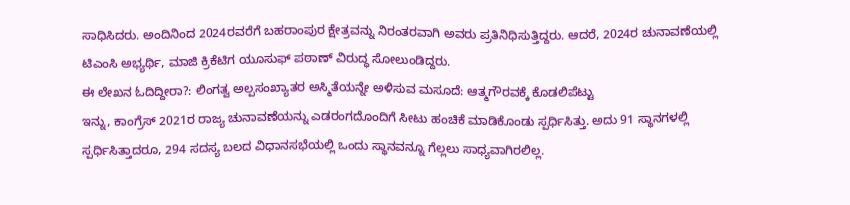ಸಾಧಿಸಿದರು. ಅಂದಿನಿಂದ 2024ರವರೆಗೆ ಬಹರಾಂಪುರ ಕ್ಷೇತ್ರವನ್ನು ನಿರಂತರವಾಗಿ ಅವರು ಪ್ರತಿನಿಧಿಸುತ್ತಿದ್ದರು. ಆದರೆ, 2024ರ ಚುನಾವಣೆಯಲ್ಲಿ ಟಿಎಂಸಿ ಅಭ್ಯರ್ಥಿ, ಮಾಜಿ ಕ್ರಿಕೆಟಿಗ ಯೂಸುಫ್ ಪಠಾಣ್ ವಿರುದ್ಧ ಸೋಲುಂಡಿದ್ದರು.
ಈ ಲೇಖನ ಓದಿದ್ದೀರಾ?: ಲಿಂಗತ್ವ ಅಲ್ಪಸಂಖ್ಯಾತರ ಅಸ್ಮಿತೆಯನ್ನೇ ಅಳಿಸುವ ಮಸೂದೆ: ಆತ್ಮಗೌರವಕ್ಕೆ ಕೊಡಲಿಪೆಟ್ಟು
ಇನ್ನು, ಕಾಂಗ್ರೆಸ್ 2021ರ ರಾಜ್ಯ ಚುನಾವಣೆಯನ್ನು ಎಡರಂಗದೊಂದಿಗೆ ಸೀಟು ಹಂಚಿಕೆ ಮಾಡಿಕೊಂಡು ಸ್ಪರ್ಧಿಸಿತ್ತು. ಅದು 91 ಸ್ಥಾನಗಳಲ್ಲಿ ಸ್ಪರ್ಧಿಸಿತ್ತಾದರೂ, 294 ಸದಸ್ಯ ಬಲದ ವಿಧಾನಸಭೆಯಲ್ಲಿ ಒಂದು ಸ್ಥಾನವನ್ನೂ ಗೆಲ್ಲಲು ಸಾಧ್ಯವಾಗಿರಲಿಲ್ಲ.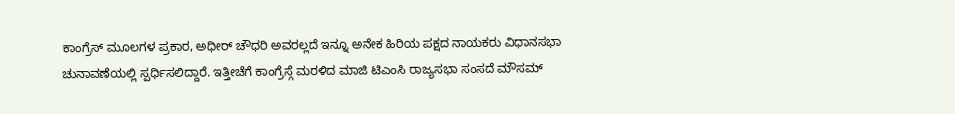ಕಾಂಗ್ರೆಸ್ ಮೂಲಗಳ ಪ್ರಕಾರ, ಅಧೀರ್ ಚೌಧರಿ ಅವರಲ್ಲದೆ ಇನ್ನೂ ಅನೇಕ ಹಿರಿಯ ಪಕ್ಷದ ನಾಯಕರು ವಿಧಾನಸಭಾ ಚುನಾವಣೆಯಲ್ಲಿ ಸ್ಪರ್ಧಿಸಲಿದ್ದಾರೆ. ಇತ್ತೀಚೆಗೆ ಕಾಂಗ್ರೆಸ್ಗೆ ಮರಳಿದ ಮಾಜಿ ಟಿಎಂಸಿ ರಾಜ್ಯಸಭಾ ಸಂಸದೆ ಮೌಸಮ್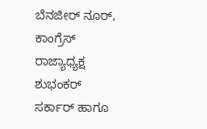ಬೆನಜೀರ್ ನೂರ್, ಕಾಂಗ್ರೆಸ್ ರಾಜ್ಯಾಧ್ಯಕ್ಷ ಶುಭಂಕರ್ ಸರ್ಕಾರ್ ಹಾಗೂ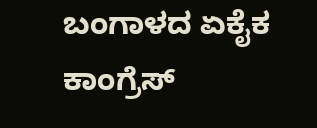ಬಂಗಾಳದ ಏಕೈಕ ಕಾಂಗ್ರೆಸ್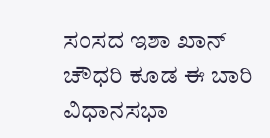ಸಂಸದ ಇಶಾ ಖಾನ್ ಚೌಧರಿ ಕೂಡ ಈ ಬಾರಿ ವಿಧಾನಸಭಾ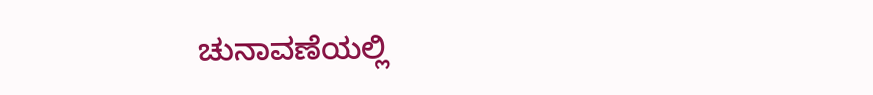ಚುನಾವಣೆಯಲ್ಲಿ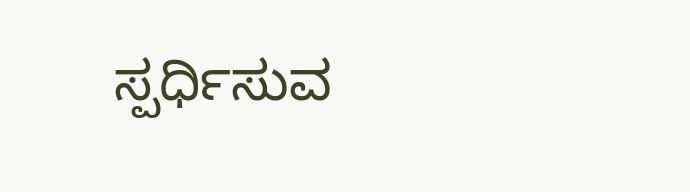ಸ್ಪರ್ಧಿಸುವ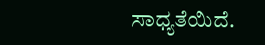ಸಾಧ್ಯತೆಯಿದೆ.